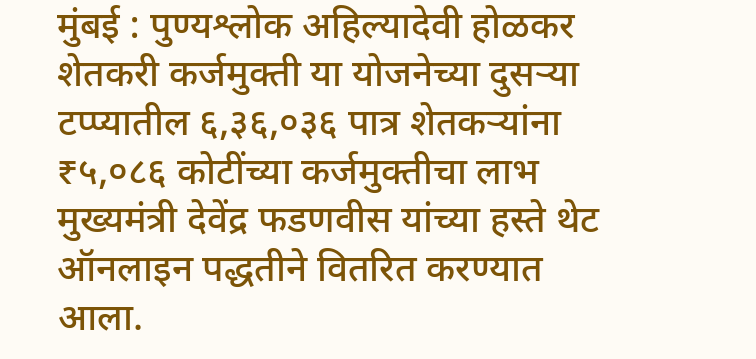मुंबई : पुण्यश्लोक अहिल्यादेवी होळकर शेतकरी कर्जमुक्ती या योजनेच्या दुसऱ्या टप्प्यातील ६,३६,०३६ पात्र शेतकऱ्यांना ₹५,०८६ कोटींच्या कर्जमुक्तीचा लाभ मुख्यमंत्री देवेंद्र फडणवीस यांच्या हस्ते थेट ऑनलाइन पद्धतीने वितरित करण्यात आला.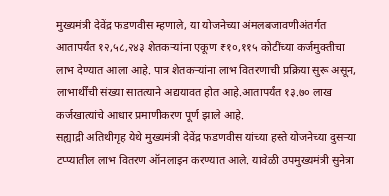मुख्यमंत्री देवेंद्र फडणवीस म्हणाले, या योजनेच्या अंमलबजावणीअंतर्गत आतापर्यंत १२,५८,२४३ शेतकऱ्यांना एकूण ₹१०,११५ कोटींच्या कर्जमुक्तीचा लाभ देण्यात आला आहे. पात्र शेतकऱ्यांना लाभ वितरणाची प्रक्रिया सुरू असून, लाभार्थींची संख्या सातत्याने अद्ययावत होत आहे.आतापर्यंत १३.७० लाख कर्जखात्यांचे आधार प्रमाणीकरण पूर्ण झाले आहे.
सह्याद्री अतिथीगृह येथे मुख्यमंत्री देवेंद्र फडणवीस यांच्या हस्ते योजनेच्या दुसऱ्या टप्प्यातील लाभ वितरण ऑनलाइन करण्यात आले. यावेळी उपमुख्यमंत्री सुनेत्रा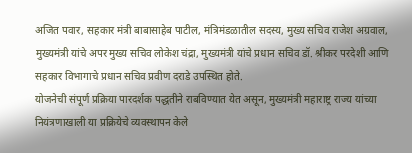अजित पवार, सहकार मंत्री बाबासाहेब पाटील, मंत्रिमंडळातील सदस्य, मुख्य सचिव राजेश अग्रवाल, मुख्यमंत्री यांचे अपर मुख्य सचिव लोकेश चंद्रा, मुख्यमंत्री यांचे प्रधान सचिव डॉ. श्रीकर परदेशी आणि सहकार विभागाचे प्रधान सचिव प्रवीण दराडे उपस्थित होते.
योजनेची संपूर्ण प्रक्रिया पारदर्शक पद्धतीने राबविण्यात येत असून, मुख्यमंत्री महाराष्ट्र राज्य यांच्या नियंत्रणाखाली या प्रक्रियेचे व्यवस्थापन केले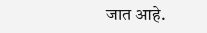जात आहे.